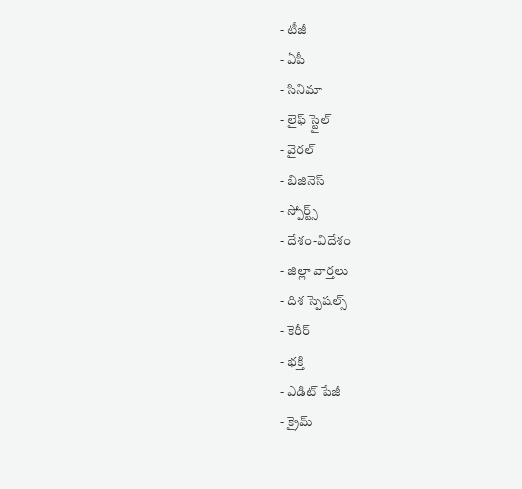- టీజీ
- ఏపీ
- సినిమా
- లైఫ్ స్టైల్
- వైరల్
- బిజినెస్
- స్పోర్ట్స్
- దేశం-విదేశం
- జిల్లా వార్తలు
- దిశ స్పెషల్స్
- కెరీర్
- భక్తి
- ఎడిట్ పేజీ
- క్రైమ్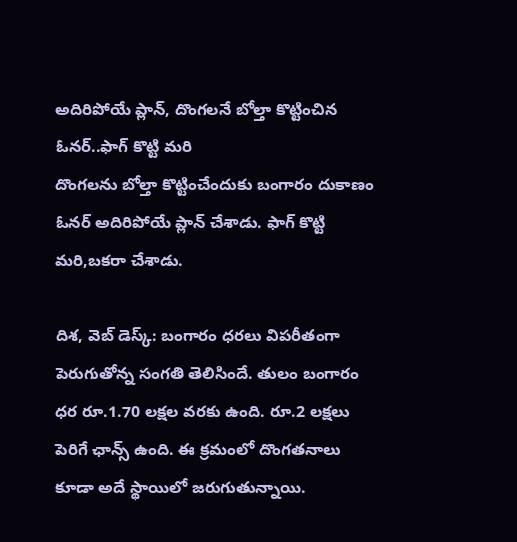అదిరిపోయే ప్లాన్, దొంగలనే బోల్తా కొట్టించిన ఓనర్..ఫాగ్ కొట్టి మరి
దొంగలను బోల్తా కొట్టించేందుకు బంగారం దుకాణం ఓనర్ అదిరిపోయే ప్లాన్ చేశాడు. ఫాగ్ కొట్టి మరి,బకరా చేశాడు.

దిశ, వెబ్ డెస్క్: బంగారం ధరలు విపరీతంగా పెరుగుతోన్న సంగతి తెలిసిందే. తులం బంగారం ధర రూ.1.70 లక్షల వరకు ఉంది. రూ.2 లక్షలు పెరిగే ఛాన్స్ ఉంది. ఈ క్రమంలో దొంగతనాలు కూడా అదే స్థాయిలో జరుగుతున్నాయి.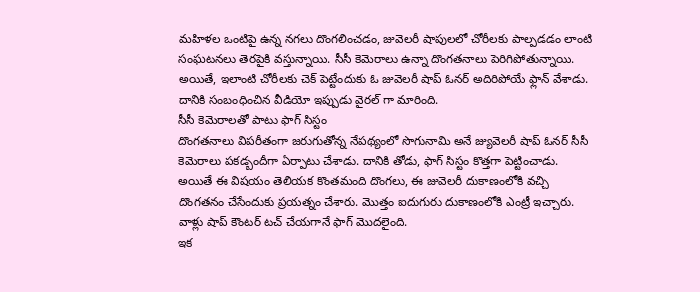మహిళల ఒంటిపై ఉన్న నగలు దొంగలించడం, జువెలరీ షాపులలో చోరీలకు పాల్పడడం లాంటి సంఘటనలు తెరపైకి వస్తున్నాయి. సీసీ కెమెరాలు ఉన్నా దొంగతనాలు పెరిగిపోతున్నాయి. అయితే, ఇలాంటి చోరీలకు చెక్ పెట్టేందుకు ఓ జువెలరీ షాప్ ఓనర్ అదిరిపోయే ఫ్లాన్ వేశాడు. దానికి సంబంధించిన వీడియో ఇప్పుడు వైరల్ గా మారింది.
సీసీ కెమెరాలతో పాటు ఫాగ్ సిస్టం
దొంగతనాలు విపరీతంగా జరుగుతోన్న నేపథ్యంలో సొగునామి అనే జ్యువెలరీ షాప్ ఓనర్ సీసీ కెమెరాలు పకడ్బందీగా ఏర్పాటు చేశాడు. దానికి తోడు, ఫాగ్ సిస్టం కొత్తగా పెట్టించాడు. అయితే ఈ విషయం తెలియక కొంతమంది దొంగలు, ఈ జువెలరీ దుకాణంలోకి వచ్చి దొంగతనం చేసేందుకు ప్రయత్నం చేశారు. మొత్తం ఐదుగురు దుకాణంలోకి ఎంట్రీ ఇచ్చారు. వాళ్లు షాప్ కౌంటర్ టచ్ చేయగానే ఫాగ్ మొదలైంది.
ఇక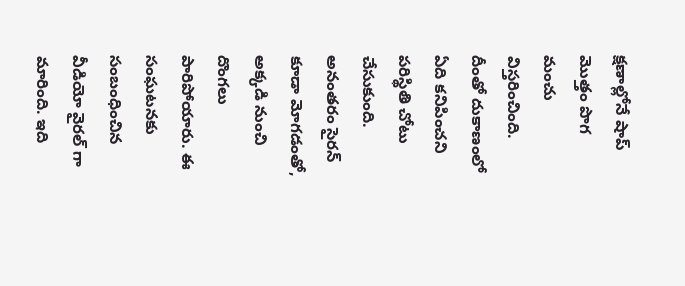క్షణాల్లోనే షాప్ మొత్తం పొగ మంచు విస్తరించింది. దీంతో దుకాణంలో ఏది కనిపించని పరిస్థితి చోటు చేసుకుంది. అనంతరం సైరన్ కూడా మోగడంతో, అక్కడి నుంచి దొంగలు పారిపోయారు. ఈ సంఘటనకు సంబంధించిన వీడియో వైరల్ గా మారింది. ఇది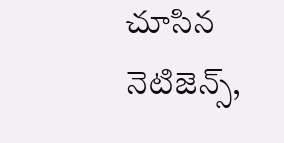చూసిన నెటిజెన్స్,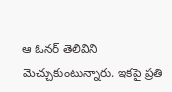ఆ ఓనర్ తెలివిని మెచ్చుకుంటున్నారు. ఇకపై ప్రతి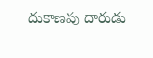దుకాణపు దారుడు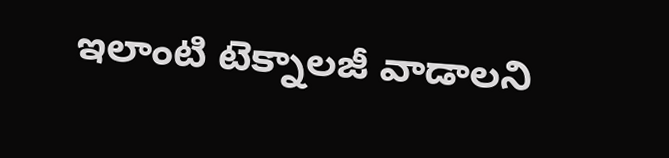ఇలాంటి టెక్నాలజీ వాడాలని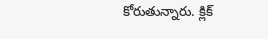కోరుతున్నారు. క్లిక్